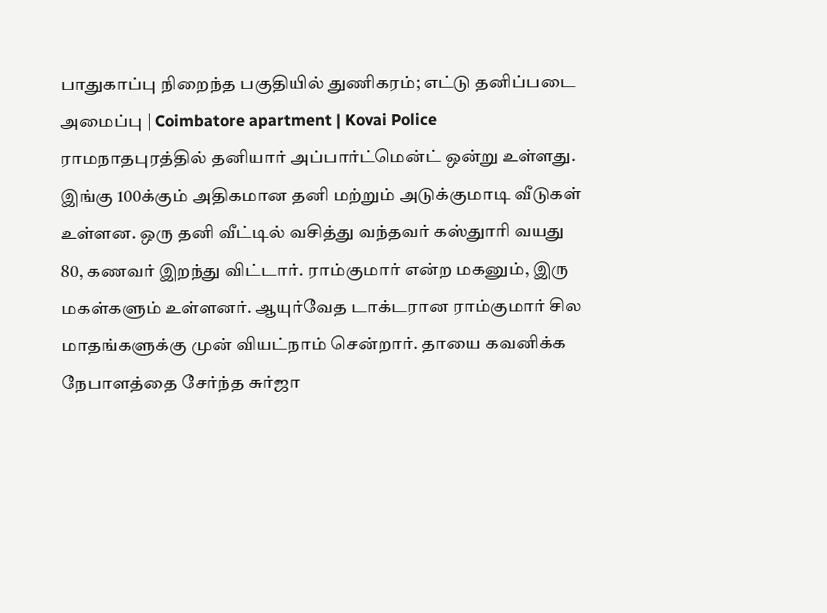பாதுகாப்பு நிறைந்த பகுதியில் துணிகரம்; எட்டு தனிப்படை அமைப்பு | Coimbatore apartment | Kovai Police
ராமநாதபுரத்தில் தனியார் அப்பார்ட்மென்ட் ஒன்று உள்ளது. இங்கு 100க்கும் அதிகமான தனி மற்றும் அடுக்குமாடி வீடுகள் உள்ளன. ஒரு தனி வீட்டில் வசித்து வந்தவர் கஸ்துாரி வயது 80, கணவர் இறந்து விட்டார். ராம்குமார் என்ற மகனும், இரு மகள்களும் உள்ளனர். ஆயுர்வேத டாக்டரான ராம்குமார் சில மாதங்களுக்கு முன் வியட்நாம் சென்றார். தாயை கவனிக்க நேபாளத்தை சேர்ந்த சுர்ஜா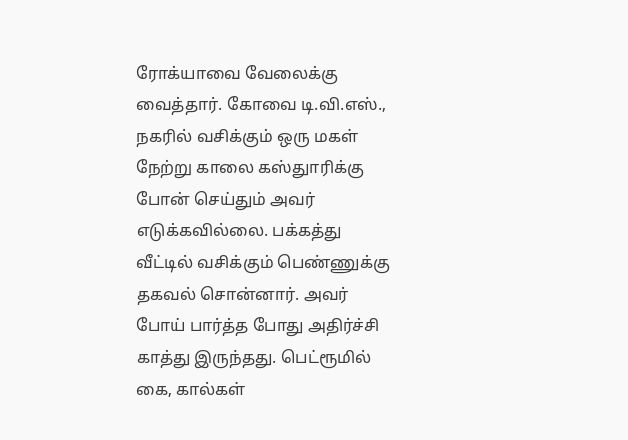ரோக்யாவை வேலைக்கு வைத்தார். கோவை டி.வி.எஸ்., நகரில் வசிக்கும் ஒரு மகள் நேற்று காலை கஸ்துாரிக்கு போன் செய்தும் அவர் எடுக்கவில்லை. பக்கத்து வீட்டில் வசிக்கும் பெண்ணுக்கு தகவல் சொன்னார். அவர் போய் பார்த்த போது அதிர்ச்சி காத்து இருந்தது. பெட்ரூமில் கை, கால்கள்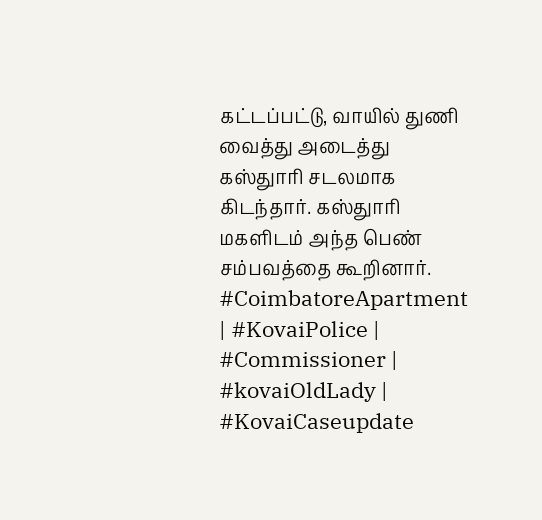கட்டப்பட்டு, வாயில் துணி வைத்து அடைத்து கஸ்துாரி சடலமாக கிடந்தார். கஸ்துாரி மகளிடம் அந்த பெண் சம்பவத்தை கூறினார். #CoimbatoreApartment | #KovaiPolice | #Commissioner | #kovaiOldLady | #KovaiCaseupdate